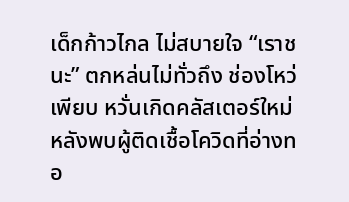เด็กก้าวไกล ไม่สบายใจ “เราชนะ” ตกหล่นไม่ทั่วถึง ช่องโหว่เพียบ หวั่นเกิดคลัสเตอร์ใหม่หลังพบผู้ติดเชื้อโควิดที่อ่างทอ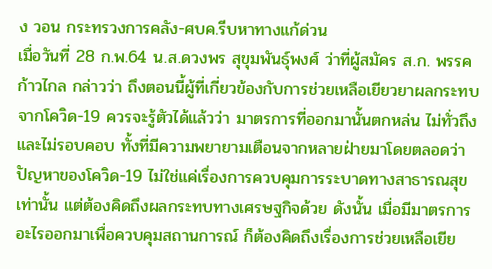ง วอน กระทรวงการคลัง-ศบค.รีบหาทางแก้ด่วน
เมื่อวันที่ 28 ก.พ.64 น.ส.ดวงพร สุขุมพันธุ์พงศ์ ว่าที่ผู้สมัคร ส.ก. พรรคก้าวไกล กล่าวว่า ถึงตอนนี้ผู้ที่เกี่ยวข้องกับการช่วยเหลือเยียวยาผลกระทบจากโควิด-19 ควรจะรู้ตัวได้แล้วว่า มาตรการที่ออกมานั้นตกหล่น ไม่ทั่วถึง และไม่รอบคอบ ทั้งที่มีความพยายามเตือนจากหลายฝ่ายมาโดยตลอดว่า ปัญหาของโควิด-19 ไม่ใช่แค่เรื่องการควบคุมการระบาดทางสาธารณสุขเท่านั้น แต่ต้องคิดถึงผลกระทบทางเศรษฐกิจด้วย ดังนั้น เมื่อมีมาตรการอะไรออกมาเพื่อควบคุมสถานการณ์ ก็ต้องคิดถึงเรื่องการช่วยเหลือเยีย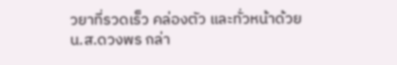วยาที่รวดเร็ว คล่องตัว และทั่วหน้าด้วย
น.ส.ดวงพร กล่า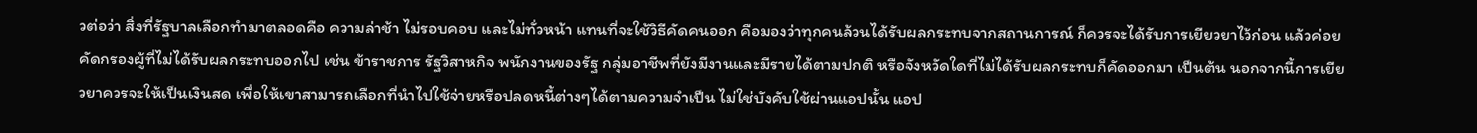วต่อว่า สิ่งที่รัฐบาลเลือกทำมาตลอดคือ ความล่าช้า ไม่รอบคอบ และไม่ทั่วหน้า แทนที่จะใช้วิธีคัดคนออก คือมองว่าทุกคนล้วนได้รับผลกระทบจากสถานการณ์ ก็ควรจะได้รับการเยียวยาไว้ก่อน แล้วค่อยคัดกรองผู้ที่ไม่ได้รับผลกระทบออกไป เช่น ข้าราชการ รัฐวิสาหกิจ พนักงานของรัฐ กลุ่มอาชีพที่ยังมีงานและมีรายได้ตามปกติ หรือจังหวัดใดที่ไม่ได้รับผลกระทบก็คัดออกมา เป็นต้น นอกจากนี้การเยียวยาควรจะให้เป็นเงินสด เพื่อให้เขาสามารถเลือกที่นำไปใช้จ่ายหรือปลดหนี้ต่างๆได้ตามความจำเป็น ไม่ใช่บังคับใช้ผ่านแอปนั้น แอป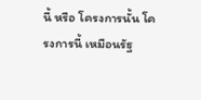นี้ หรือ โครงการนั้น โครงการนี้ เหมือนรัฐ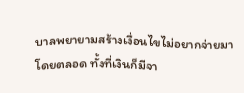บาลพยายามสร้างเงื่อนไขไม่อยากจ่ายมาโดยตลอด ทั้งที่เงินก็มีจา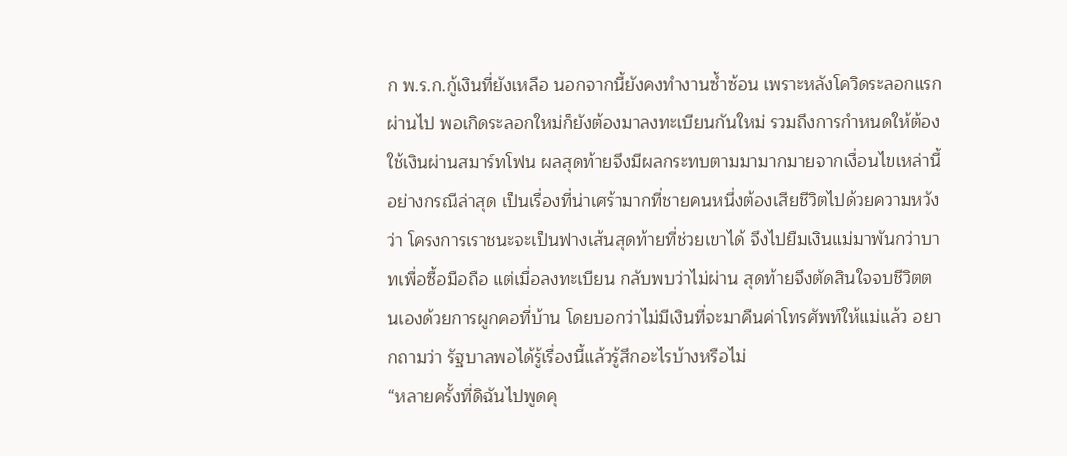ก พ.ร.ก.กู้เงินที่ยังเหลือ นอกจากนี้ยังคงทำงานซ้ำซ้อน เพราะหลังโควิดระลอกแรกผ่านไป พอเกิดระลอกใหม่ก็ยังต้องมาลงทะเบียนกันใหม่ รวมถึงการกำหนดให้ต้องใช้เงินผ่านสมาร์ทโฟน ผลสุดท้ายจึงมีผลกระทบตามมามากมายจากเงื่อนไขเหล่านี้ อย่างกรณีล่าสุด เป็นเรื่องที่น่าเศร้ามากที่ชายคนหนึ่งต้องเสียชีวิตไปด้วยความหวังว่า โครงการเราชนะจะเป็นฟางเส้นสุดท้ายที่ช่วยเขาได้ จึงไปยืมเงินแม่มาพันกว่าบาทเพื่อซื้อมือถือ แต่เมื่อลงทะเบียน กลับพบว่าไม่ผ่าน สุดท้ายจึงตัดสินใจจบชีวิตตนเองด้วยการผูกคอที่บ้าน โดยบอกว่าไม่มีเงินที่จะมาคืนค่าโทรศัพท์ให้แม่แล้ว อยากถามว่า รัฐบาลพอได้รู้เรื่องนี้แล้วรู้สึกอะไรบ้างหรือไม่
“หลายครั้งที่ดิฉันไปพูดคุ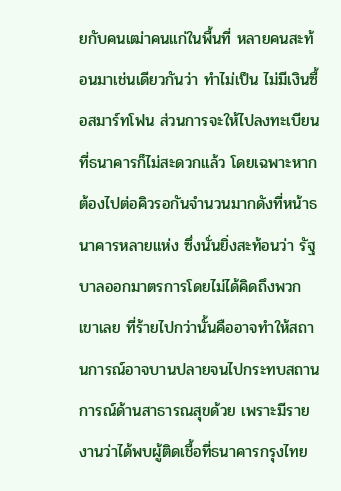ยกับคนเฒ่าคนแก่ในพื้นที่ หลายคนสะท้อนมาเช่นเดียวกันว่า ทำไม่เป็น ไม่มีเงินซื้อสมาร์ทโฟน ส่วนการจะให้ไปลงทะเบียนที่ธนาคารก็ไม่สะดวกแล้ว โดยเฉพาะหากต้องไปต่อคิวรอกันจำนวนมากดังที่หน้าธนาคารหลายแห่ง ซึ่งนั่นยิ่งสะท้อนว่า รัฐบาลออกมาตรการโดยไม่ได้คิดถึงพวกเขาเลย ที่ร้ายไปกว่านั้นคืออาจทำให้สถานการณ์อาจบานปลายจนไปกระทบสถานการณ์ด้านสาธารณสุขด้วย เพราะมีรายงานว่าได้พบผู้ติดเชื้อที่ธนาคารกรุงไทย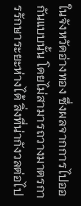ในจังหวัดอ่างทอง ซึ่งผลจากการไปออกันแบบนั้น โดยไม่สามารถวางมาตรการรักษาระยะห่างได้ สิ่งที่น่ากังวลต่อไป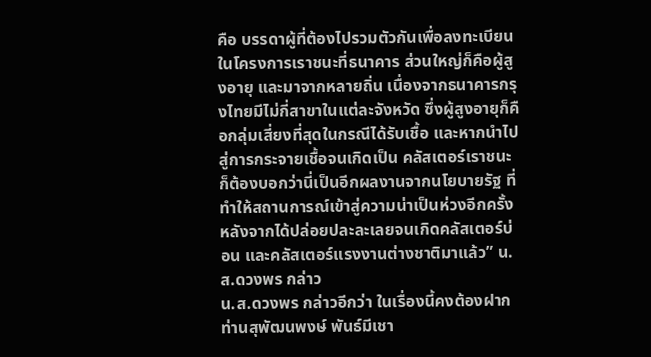คือ บรรดาผู้ที่ต้องไปรวมตัวกันเพื่อลงทะเบียนในโครงการเราชนะที่ธนาคาร ส่วนใหญ่ก็คือผู้สูงอายุ และมาจากหลายถิ่น เนื่องจากธนาคารกรุงไทยมีไม่กี่สาขาในแต่ละจังหวัด ซึ่งผู้สูงอายุก็คือกลุ่มเสี่ยงที่สุดในกรณีได้รับเชื้อ และหากนำไปสู่การกระจายเชื้อจนเกิดเป็น คลัสเตอร์เราชนะ ก็ต้องบอกว่านี่เป็นอีกผลงานจากนโยบายรัฐ ที่ทำให้สถานการณ์เข้าสู่ความน่าเป็นห่วงอีกครั้ง หลังจากได้ปล่อยปละละเลยจนเกิดคลัสเตอร์บ่อน และคลัสเตอร์แรงงานต่างชาติมาแล้ว” น.ส.ดวงพร กล่าว
น.ส.ดวงพร กล่าวอีกว่า ในเรื่องนี้คงต้องฝาก ท่านสุพัฒนพงษ์ พันธ์มีเชา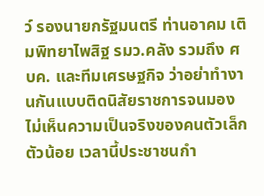ว์ รองนายกรัฐมนตรี ท่านอาคม เติมพิทยาไพสิฐ รมว.คลัง รวมถึง ศบค. และทีมเศรษฐกิจ ว่าอย่าทำงานกันแบบติดนิสัยราชการจนมองไม่เห็นความเป็นจริงของคนตัวเล็กตัวน้อย เวลานี้ประชาชนกำ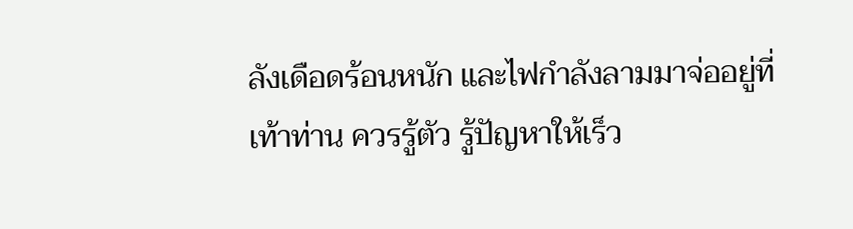ลังเดือดร้อนหนัก และไฟกำลังลามมาจ่ออยู่ที่เท้าท่าน ควรรู้ตัว รู้ปัญหาให้เร็ว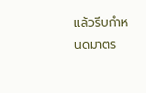แล้วรีบกำหนดมาตร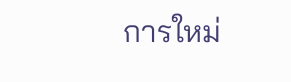การใหม่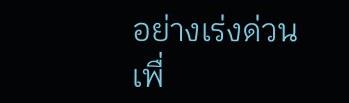อย่างเร่งด่วน เพื่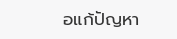อแก้ปัญหา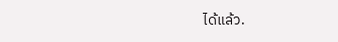ได้แล้ว.